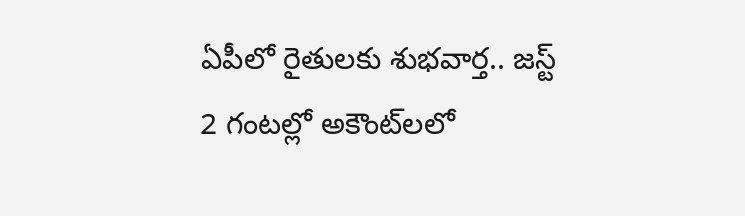ఏపీలో రైతులకు శుభవార్త.. జస్ట్ 2 గంటల్లో అకౌంట్‌లలో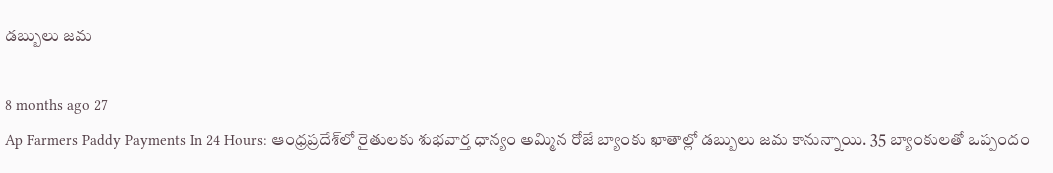డబ్బులు జమ

8 months ago 27
Ap Farmers Paddy Payments In 24 Hours: ఆంధ్రప్రదేశ్‌లో రైతులకు శుభవార్త ధాన్యం అమ్మిన రోజే బ్యాంకు ఖాతాల్లో డబ్బులు జమ కానున్నాయి. 35 బ్యాంకులతో ఒప్పందం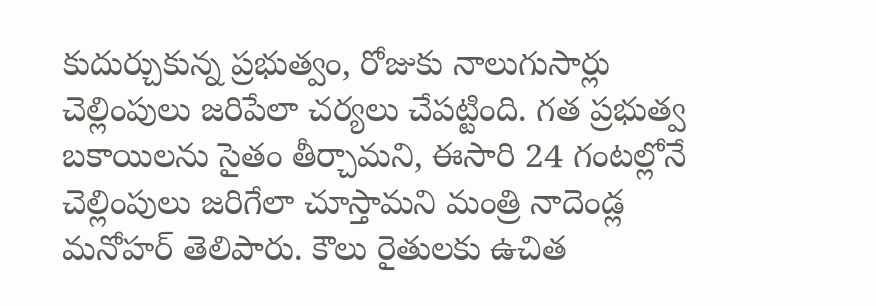కుదుర్చుకున్న ప్రభుత్వం, రోజుకు నాలుగుసార్లు చెల్లింపులు జరిపేలా చర్యలు చేపట్టింది. గత ప్రభుత్వ బకాయిలను సైతం తీర్చామని, ఈసారి 24 గంటల్లోనే చెల్లింపులు జరిగేలా చూస్తామని మంత్రి నాదెండ్ల మనోహర్ తెలిపారు. కౌలు రైతులకు ఉచిత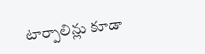టార్పాలిన్లు కూడా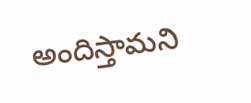అందిస్తామని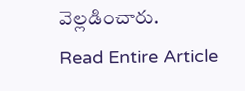వెల్లడించారు.
Read Entire Article